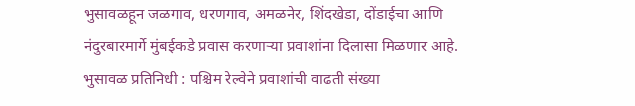भुसावळहून जळगाव, धरणगाव, अमळनेर, शिंदखेडा, दोंडाईचा आणि नंदुरबारमार्गे मुंबईकडे प्रवास करणाऱ्या प्रवाशांना दिलासा मिळणार आहे.
भुसावळ प्रतिनिधी : पश्चिम रेल्वेने प्रवाशांची वाढती संख्या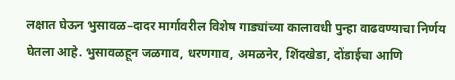लक्षात घेऊन भुसावळ–दादर मार्गावरील विशेष गाड्यांच्या कालावधी पुन्हा वाढवण्याचा निर्णय घेतला आहे. भुसावळहून जळगाव, धरणगाव, अमळनेर, शिंदखेडा, दोंडाईचा आणि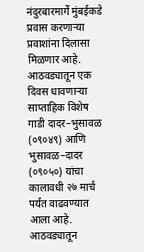नंदुरबारमार्गे मुंबईकडे प्रवास करणाऱ्या प्रवाशांना दिलासा मिळणार आहे.
आठवड्यातून एक दिवस धावणाऱ्या साप्ताहिक विशेष गाडी दादर–भुसावळ (०९०४९) आणि भुसावळ–दादर (०९०५०) यांचा कालावधी २७ मार्च पर्यंत वाढवण्यात आला आहे. आठवड्यातून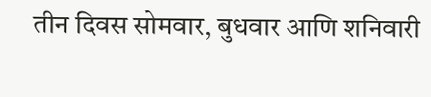तीन दिवस सोमवार, बुधवार आणि शनिवारी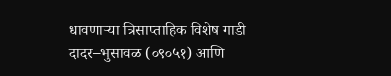धावणाऱ्या त्रिसाप्ताहिक विशेष गाडी दादर–भुसावळ (०९०५१) आणि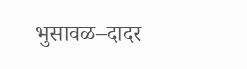भुसावळ–दादर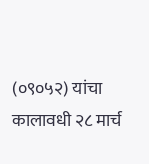(०९०५२) यांचा कालावधी २८ मार्च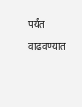पर्यंत वाढवण्यात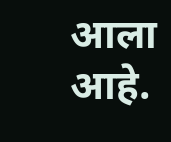आला आहे.